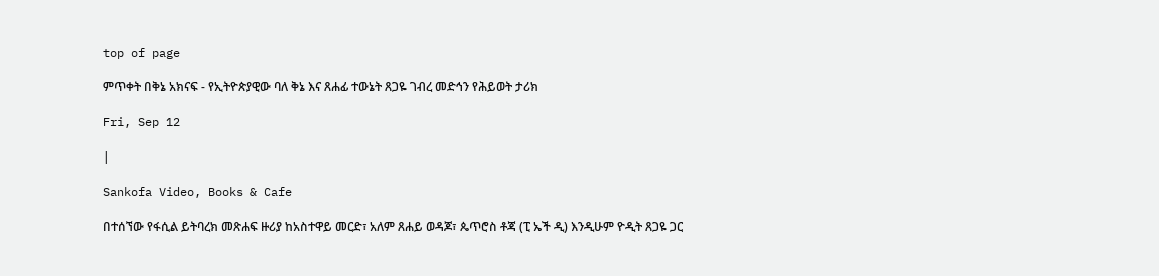top of page

ምጥቀት በቅኔ አክናፍ - የኢትዮጵያዊው ባለ ቅኔ እና ጸሐፊ ተውኔት ጸጋዬ ገብረ መድኅን የሕይወት ታሪክ

Fri, Sep 12

|

Sankofa Video, Books & Cafe

በተሰኘው የፋሲል ይትባረክ መጽሐፍ ዙሪያ ከአስተዋይ መርድ፣ አለም ጸሐይ ወዳጆ፣ ጴጥሮስ ቶጃ (ፒ ኤች ዲ) እንዲሁም ዮዲት ጸጋዬ ጋር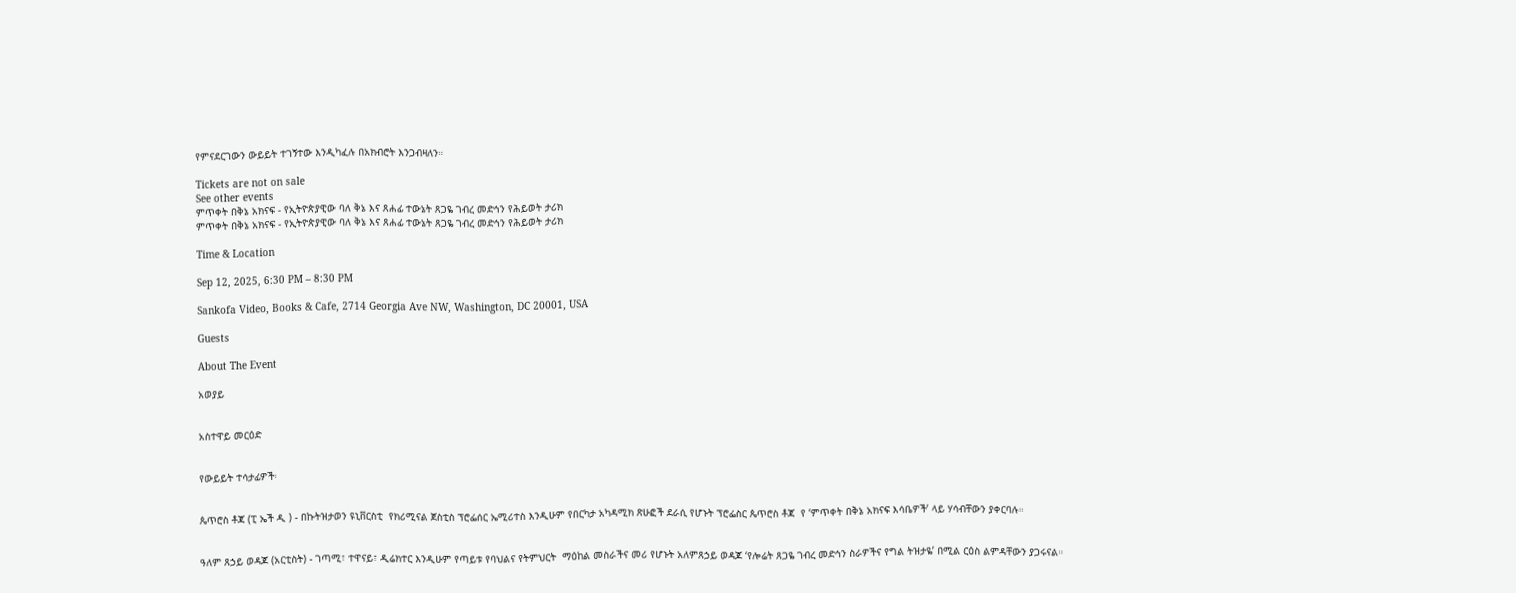የምናደርገውን ውይይት ተገኝተው እንዲካፈሉ በአክብሮት እንጋብዛለን።

Tickets are not on sale
See other events
ምጥቀት በቅኔ አክናፍ - የኢትዮጵያዊው ባለ ቅኔ እና ጸሐፊ ተውኔት ጸጋዬ ገብረ መድኅን የሕይወት ታሪክ
ምጥቀት በቅኔ አክናፍ - የኢትዮጵያዊው ባለ ቅኔ እና ጸሐፊ ተውኔት ጸጋዬ ገብረ መድኅን የሕይወት ታሪክ

Time & Location

Sep 12, 2025, 6:30 PM – 8:30 PM

Sankofa Video, Books & Cafe, 2714 Georgia Ave NW, Washington, DC 20001, USA

Guests

About The Event

አወያይ


አስተዋይ መርዕድ


የውይይት ተሳታፊዎች፡


ጴጥሮስ ቶጃ (ፒ ኤች ዲ ) - በኩትዝታወን ዩኒቨርስቲ  የክሪሚናል ጀስቲስ ፕሮፌሰር ኤሚሪተስ እንዲሁም የበርካታ አካዳሚክ ጽሁፎች ደራሲ የሆኑት ፕሮፌስር ጴጥሮስ ቶጃ  የ ‘ምጥቀት በቅኔ አክናፍ እሳቤዎች’ ላይ ሃሳብቸውን ያቀርባሉ።


ዓለም ጸኃይ ወዳጆ (አርቲስት) - ገጣሚ፣ ተዋናይ፣ ዲሬክተር እንዲሁም የጣይቱ የባህልና የትምህርት  ማዕከል መስራችና መሪ የሆኑት አለምጸኃይ ወዳጆ ‘የሎሬት ጸጋዬ ገብረ መድኅን ስራዎችና የግል ትዝታዬ’ በሚል ርዕስ ልምዳቸውን ያጋሩናል።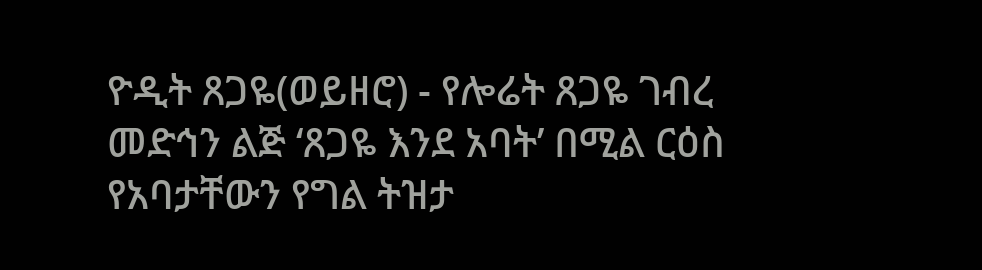ዮዲት ጸጋዬ(ወይዘሮ) - የሎሬት ጸጋዬ ገብረ መድኅን ልጅ ‘ጸጋዬ እንደ አባት’ በሚል ርዕስ የአባታቸውን የግል ትዝታ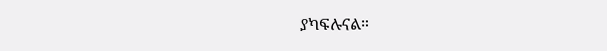ያካፍሉናል።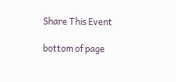Share This Event

bottom of page